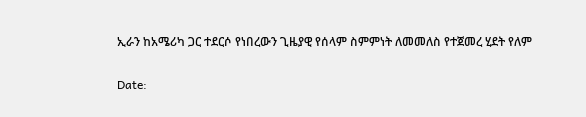ኢራን ከአሜሪካ ጋር ተደርሶ የነበረውን ጊዜያዊ የሰላም ስምምነት ለመመለስ የተጀመረ ሂደት የለም

Date: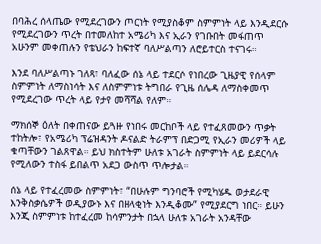በባሕረ ሰላጤው የሚደረገውን ጦርነት የሚያስቆም ስምምነት ላይ እንዲደርሱ የሚደረገውን ጥረት በተመለከተ አሜሪካ እና ኢራን የገቡበት መፋጠጥ አሁንም መቀጠሉን የቴህራን ከፍተኛ ባለሥልጣን ለሮይተርስ ተናገሩ።

እንደ ባለሥልጣኑ ገለጻ፣ ባለፈው ሰኔ ላይ ተደርሶ የነበረው ጊዜያዊ የሰላም ስምምነት ለማስነሳት እና ለስምምነቱ ትግበራ የጊዜ ሰሌዳ ለማስቀመጥ የሚደረገው ጥረት ላይ የታየ መሻሻል የለም።

ማክሰኞ ዕለት በቀጠናው ይጓዙ የነበሩ መርከቦች ላይ የተፈጸመውን ጥቃት ተከትሎ፣ የአሜሪካ ፕሬዝዳንት ዶናልድ ትራምፕ በድጋሚ የኢራን መሪዎች ላይ ቁጣቸውን ገልጸዋል። ይህ ክስተትም ሁለቱ አገራት ስምምነት ላይ ይደርሳሉ የሚለውን ተስፋ ይበልጥ አደጋ ውስጥ ጥሎታል።

ሰኔ ላይ የተፈረመው ስምምነት፣ “በሁሉም ግንባሮች የሚካሄዱ ወታደራዊ እንቅስቃሴዎች ወዲያውኑ እና በዘላቂነት እንዲቆሙ” የሚያደርግ ነበር። ይሁን እንጂ ስምምነቱ ከተፈረመ ከሳምንታት በኋላ ሁለቱ አገራት አንዳቸው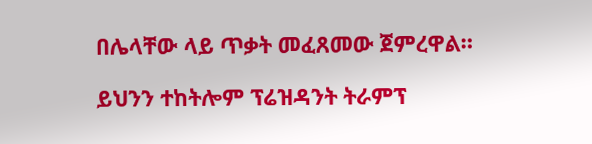በሌላቸው ላይ ጥቃት መፈጸመው ጀምረዋል።

ይህንን ተከትሎም ፕሬዝዳንት ትራምፕ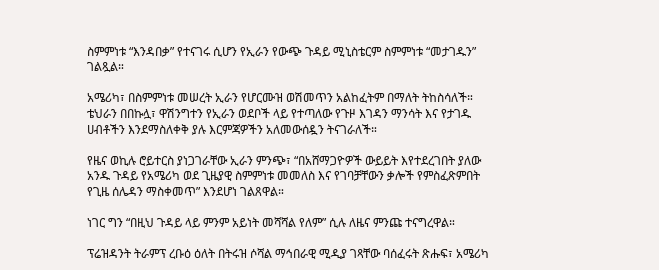ስምምነቱ “እንዳበቃ” የተናገሩ ሲሆን የኢራን የውጭ ጉዳይ ሚኒስቴርም ስምምነቱ “መታገዱን” ገልጿል።

አሜሪካ፣ በስምምነቱ መሠረት ኢራን የሆርሙዝ ወሽመጥን አልከፈትም በማለት ትከስሳለች። ቴህራን በበኩሏ፣ ዋሽንግተን የኢራን ወደቦች ላይ የተጣለው የጉዞ እገዳን ማንሳት እና የታገዱ ሀብቶችን እንደማስለቀቅ ያሉ እርምጃዎችን አለመውሰዷን ትናገራለች።

የዜና ወኪሉ ሮይተርስ ያነጋገራቸው ኢራን ምንጭ፣ “በአሸማጋዮዎች ውይይት እየተደረገበት ያለው አንዱ ጉዳይ የአሜሪካ ወደ ጊዜያዊ ስምምነቱ መመለስ እና የገባቻቸውን ቃሎች የምስፈጽምበት የጊዜ ሰሌዳን ማስቀመጥ” እንደሆነ ገልጸዋል።

ነገር ግን “በዚህ ጉዳይ ላይ ምንም አይነት መሻሻል የለም” ሲሉ ለዜና ምንጩ ተናግረዋል።

ፕሬዝዳንት ትራምፕ ረቡዕ ዕለት በትሩዝ ሶሻል ማኅበራዊ ሚዲያ ገጻቸው ባሰፈሩት ጽሑፍ፣ አሜሪካ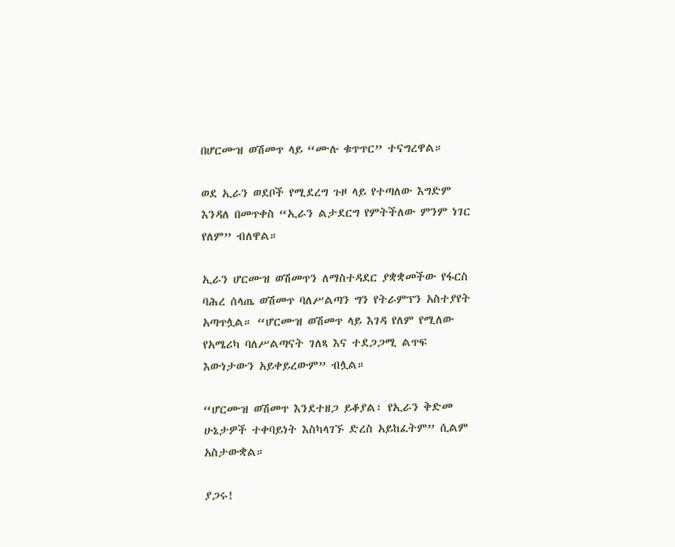በሆርሙዝ ወሽመጥ ላይ “ሙሉ ቁጥጥር” ተናግረዋል።

ወደ ኢራን ወደቦች የሚደረግ ጉዞ ላይ የተጣለው እግድም እንዳለ በመጥቀስ “ኢራን ልታደርግ የምትችለው ምንም ነገር የለም” ብለዋል።

ኢራን ሆርሙዝ ወሽመጥን ለማስተዳደር ያቋቋመችው የፋርስ ባሕረ ሰላጤ ወሽመጥ ባለሥልጣን ግን የትራምፕን አስተያየት አጣጥሏል። “ሆርሙዝ ወሽመጥ ላይ እገዳ የለም የሚለው የአሜሪካ ባለሥልጣናት ገለጻ እና ተደጋጋሚ ልጥፍ እውነታውን አይቀይረውም” ብሏል።

“ሆርሙዝ ወሽመጥ እንደተዘጋ ይቆያል፣ የኢራን ቅድመ ሁኔታዎች ተቀባይነት እስካላገኙ ድረስ አይከፈትም” ሲልም አስታውቋል።

ያጋሩ!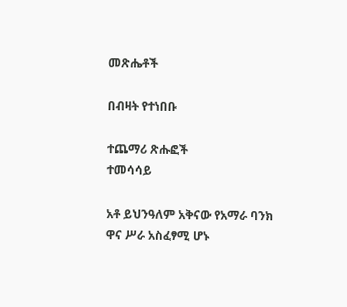መጽሔቶች

በብዛት የተነበቡ

ተጨማሪ ጽሑፎች
ተመሳሳይ

አቶ ይህንዓለም አቅናው የአማራ ባንክ ዋና ሥራ አስፈፃሚ ሆኑ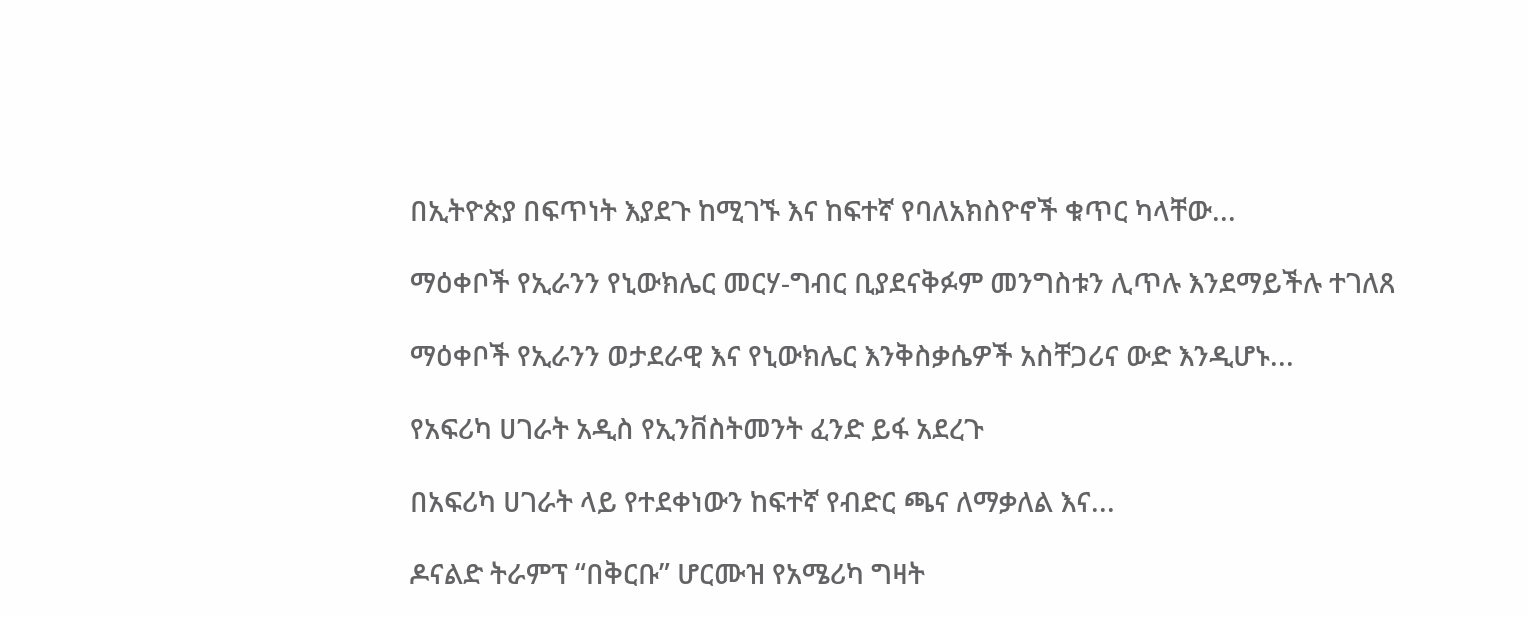በኢትዮጵያ በፍጥነት እያደጉ ከሚገኙ እና ከፍተኛ የባለአክስዮኖች ቁጥር ካላቸው...

ማዕቀቦች የኢራንን የኒውክሌር መርሃ-ግብር ቢያደናቅፉም መንግስቱን ሊጥሉ እንደማይችሉ ተገለጸ

ማዕቀቦች የኢራንን ወታደራዊ እና የኒውክሌር እንቅስቃሴዎች አስቸጋሪና ውድ እንዲሆኑ...

የአፍሪካ ሀገራት አዲስ የኢንቨስትመንት ፈንድ ይፋ አደረጉ

በአፍሪካ ሀገራት ላይ የተደቀነውን ከፍተኛ የብድር ጫና ለማቃለል እና...

ዶናልድ ትራምፕ “በቅርቡ” ሆርሙዝ የአሜሪካ ግዛት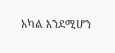አካል እንደሚሆን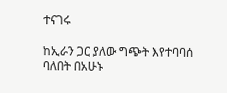ተናገሩ

ከኢራን ጋር ያለው ግጭት እየተባባሰ ባለበት በአሁኑ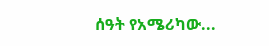ሰዓት የአሜሪካው...